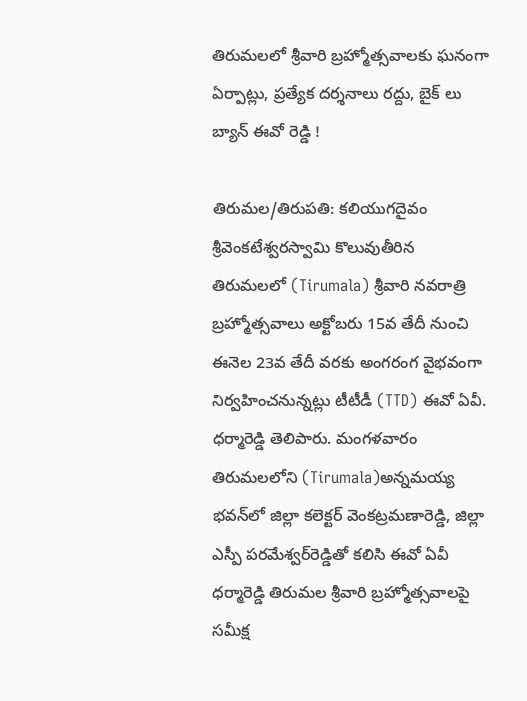తిరుమలలో శ్రీవారి బ్రహ్మోత్సవాలకు ఘనంగా ఏర్పాట్లు, ప్రత్యేక దర్శనాలు రద్దు, బైక్ లు బ్యాన్ ఈవో రెడ్డి !

తిరుమల/తిరుపతి: కలియుగదైవం శ్రీవెంకటేశ్వరస్వామి కొలువుతీరిన తిరుమలలో (Tirumala) శ్రీవారి నవరాత్రి బ్రహ్మోత్సవాలు అక్టోబరు 15వ తేదీ నుంచి ఈనెల 23వ తేదీ వరకు అంగరంగ వైభవంగా నిర్వహించనున్నట్లు టీటీడీ (TTD) ఈవో ఏవీ. ధర్మారెడ్డి తెలిపారు. మంగళవారం తిరుమలలోని (Tirumala)అన్నమయ్య భవన్‌లో జిల్లా కలెక్టర్‌ వెంకట్రమణారెడ్డి, జిల్లా ఎస్పీ పరమేశ్వర్‌రెడ్డితో కలిసి ఈవో ఏవీ ధర్మారెడ్డి తిరుమల శ్రీవారి బ్రహ్మోత్సవాలపై సమీక్ష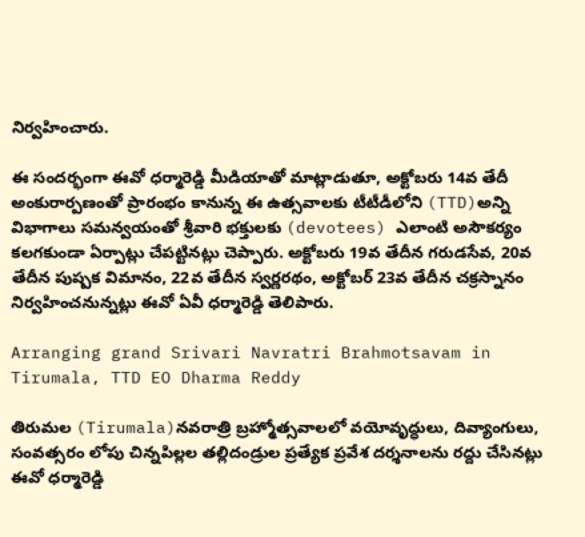నిర్వహించారు.

ఈ సందర్భంగా ఈవో ధర్మారెడ్డి మీడియాతో మాట్లాడుతూ, అక్టోబరు 14వ తేదీ అంకురార్పణంతో ప్రారంభం కానున్న ఈ ఉత్సవాలకు టీటీడీలోని (TTD)అన్ని విభాగాలు సమన్వయంతో శ్రీవారి భక్తులకు (devotees) ఎలాంటి అసౌకర్యం కలగకుండా ఏర్పాట్లు చేపట్టినట్లు చెప్పారు. అక్టోబరు 19వ తేదీన గరుడసేవ, 20వ తేదీన పుష్పక విమానం, 22వ తేదీన స్వర్ణరథం, అక్టోబర్ 23వ తేదీన చక్రస్నానం నిర్వహించనున్నట్లు ఈవో ఏవీ ధర్మారెడ్డి తెలిపారు.

Arranging grand Srivari Navratri Brahmotsavam in Tirumala, TTD EO Dharma Reddy

తిరుమల (Tirumala)నవరాత్రి బ్రహ్మోత్సవాలలో వయోవృద్ధులు, దివ్యాంగులు, సంవత్సరం లోపు చిన్నపిల్లల తల్లిదండ్రుల ప్రత్యేక ప్రవేశ దర్శనాలను రద్దు చేసినట్లు ఈవో ధర్మారెడ్డి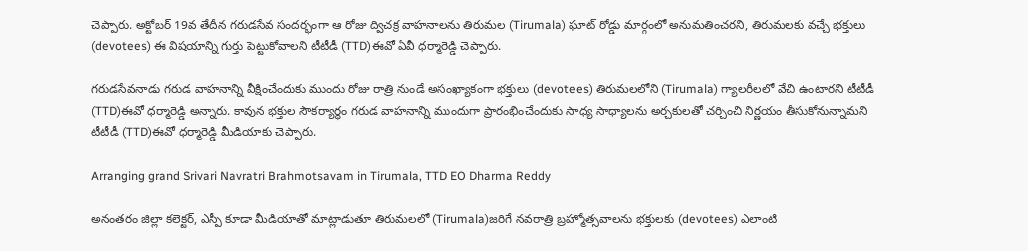చెప్పారు. అక్టోబర్ 19వ తేదీన గరుడసేవ సందర్భంగా ఆ రోజు ద్విచక్ర వాహనాలను తిరుమల (Tirumala) ఘాట్ రోడ్డు మార్గంలో అనుమతించరని, తిరుమలకు వచ్చే భక్తులు (devotees) ఈ విషయాన్ని గుర్తు పెట్టుకోవాలని టీటీడీ (TTD)ఈవో ఏవీ ధర్మారెడ్డి చెప్పారు.

గరుడసేవనాడు గరుడ వాహనాన్ని వీక్షించేందుకు ముందు రోజు రాత్రి నుండే అసంఖ్యాకంగా భక్తులు (devotees) తిరుమలలోని (Tirumala) గ్యాలరీలలో వేచి ఉంటారని టీటీడీ (TTD)ఈవో ధర్మారెడ్డి అన్నారు. కావున భక్తుల సౌకర్యార్థం గరుడ వాహనాన్ని ముందుగా ప్రారంభించేందుకు సాధ్య సాధ్యాలను అర్చకులతో చర్చించి నిర్ణయం తీసుకోనున్నామని టీటీడీ (TTD)ఈవో ధర్మారెడ్డి మీడియాకు చెప్పారు.

Arranging grand Srivari Navratri Brahmotsavam in Tirumala, TTD EO Dharma Reddy

అనంతరం జిల్లా కలెక్టర్, ఎస్పీ కూడా మీడియాతో మాట్లాడుతూ తిరుమలలో (Tirumala)జరిగే నవరాత్రి బ్రహ్మోత్సవాలను భక్తులకు (devotees) ఎలాంటి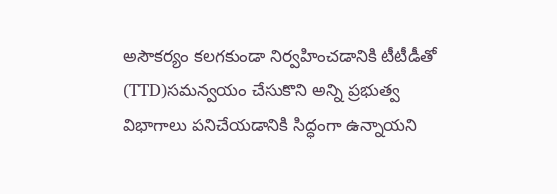అసౌకర్యం కలగకుండా నిర్వహించడానికి టీటీడీతో (TTD)సమన్వయం చేసుకొని అన్ని ప్రభుత్వ విభాగాలు పనిచేయడానికి సిద్ధంగా ఉన్నాయని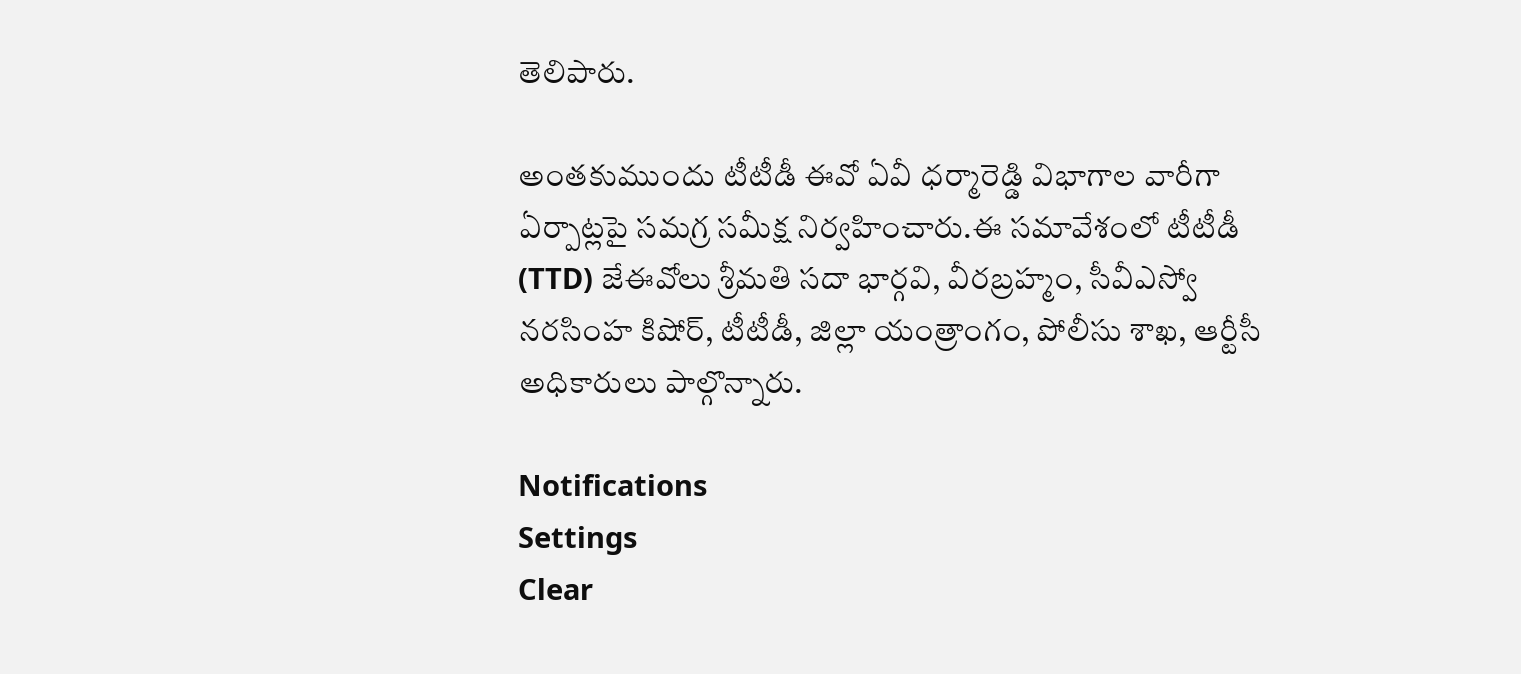తెలిపారు.

అంతకుముందు టీటీడీ ఈవో ఏవీ ధర్మారెడ్డి విభాగాల వారీగా ఏర్పాట్లపై సమగ్ర సమీక్ష నిర్వహించారు.ఈ సమావేశంలో టీటీడీ (TTD) జేఈవోలు శ్రీమతి సదా భార్గవి, వీరబ్రహ్మం, సీవీఎస్వో నరసింహ కిషోర్, టీటీడీ, జిల్లా యంత్రాంగం, పోలీసు శాఖ, ఆర్టీసీ అధికారులు పాల్గొన్నారు.

Notifications
Settings
Clear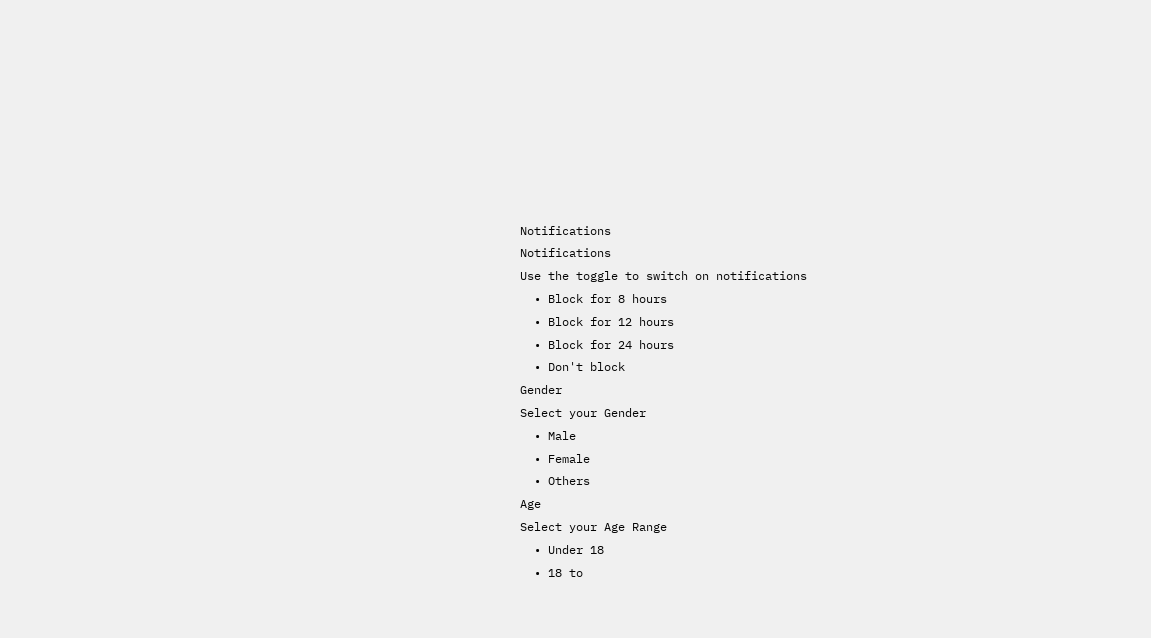Notifications
Notifications
Use the toggle to switch on notifications
  • Block for 8 hours
  • Block for 12 hours
  • Block for 24 hours
  • Don't block
Gender
Select your Gender
  • Male
  • Female
  • Others
Age
Select your Age Range
  • Under 18
  • 18 to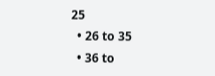25
  • 26 to 35
  • 36 to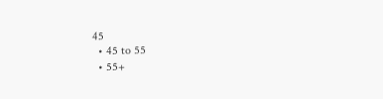45
  • 45 to 55
  • 55+